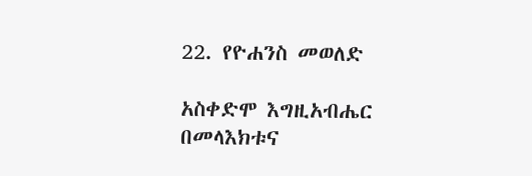22. የዮሐንስ መወለድ

አስቀድሞ እግዚአብሔር በመላእክቱና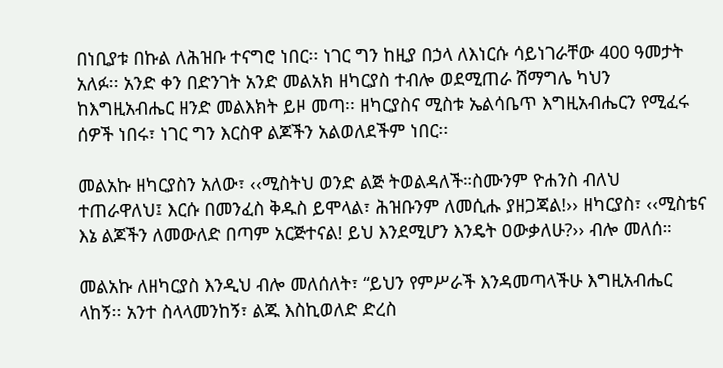በነቢያቱ በኩል ለሕዝቡ ተናግሮ ነበር፡፡ ነገር ግን ከዚያ በኃላ ለእነርሱ ሳይነገራቸው 400 ዓመታት አለፉ፡፡ አንድ ቀን በድንገት አንድ መልአክ ዘካርያስ ተብሎ ወደሚጠራ ሽማግሌ ካህን ከእግዚአብሔር ዘንድ መልእክት ይዞ መጣ፡፡ ዘካርያስና ሚስቱ ኤልሳቤጥ እግዚአብሔርን የሚፈሩ ሰዎች ነበሩ፣ ነገር ግን እርስዋ ልጆችን አልወለደችም ነበር፡፡

መልአኩ ዘካርያስን አለው፣ ‹‹ሚስትህ ወንድ ልጅ ትወልዳለች።ስሙንም ዮሐንስ ብለህ ተጠራዋለህ፤ እርሱ በመንፈስ ቅዱስ ይሞላል፣ ሕዝቡንም ለመሲሑ ያዘጋጃል!›› ዘካርያስ፣ ‹‹ሚስቴና እኔ ልጆችን ለመውለድ በጣም አርጅተናል! ይህ እንደሚሆን እንዴት ዐውቃለሁ?›› ብሎ መለሰ።

መልአኩ ለዘካርያስ እንዲህ ብሎ መለሰለት፣ “ይህን የምሥራች እንዳመጣላችሁ እግዚአብሔር ላከኝ፡፡ አንተ ስላላመንከኝ፣ ልጁ እስኪወለድ ድረስ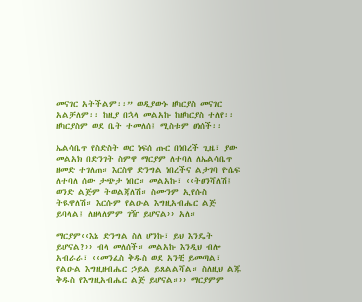መናገር አትችልም፡፡” ወዲያውኑ ዘካርያስ መናገር አልቻለም፡፡ ከዚያ በኋላ መልአኩ ከዘካርያስ ተለየ፡፡ ዘካርያስም ወደ ቤት ተመለሰ፤ ሚስቱም ፀነሰች፡፡

ኤልሳቤጥ የስድስት ወር ነፍሰ ጡር በነበረች ጊዜ፣ ያው መልአክ በድንገት ስምዋ ማርያም ለተባለ ለኤልሳቤጥ ዘመድ ተገለጠ። እርስዋ ድንግል ነበረችና ልታገባ ዮሴፍ ለተባለ ሰው ታጭታ ነበር። መልአኩ፣ ‹‹ትፀንሻለሽ፤ ወንድ ልጅም ትወልጃለሽ። ስሙንም ኢየሱስ ትዪዋለሽ። እርሱም የልዑል እግዚአብሔር ልጅ ይባላል፤ ለዘላለምም ገዥ ይሆናል›› አለ።

ማርያም‹‹እኔ ድንግል ስለ ሆንኩ፣ ይህ እንዴት ይሆናል?›› ብላ መለሰች። መልአኩ እንዲህ ብሎ አብራራ፣ ‹‹መንፈስ ቅዱስ ወደ አንቺ ይመጣል፣ የልዑል እግዚዘብሔር ኃይል ይጸልልሻል። ስለዚህ ልጁ ቅዱስ የእግዚአብሔር ልጅ ይሆናል።›› ማርያምም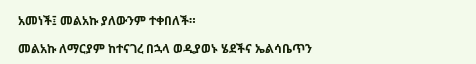አመነች፤ መልአኩ ያለውንም ተቀበለች።

መልአኩ ለማርያም ከተናገረ በኋላ ወዲያወኑ ሄደችና ኤልሳቤጥን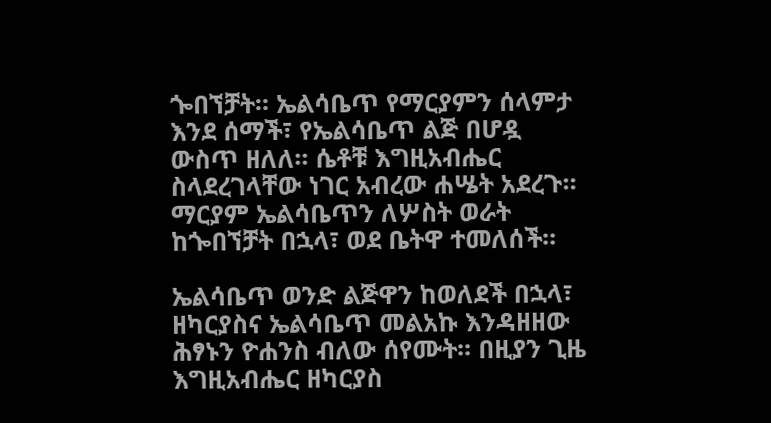ጐበኘቻት። ኤልሳቤጥ የማርያምን ሰላምታ እንደ ሰማች፣ የኤልሳቤጥ ልጅ በሆዷ ውስጥ ዘለለ። ሴቶቹ እግዚአብሔር ስላደረገላቸው ነገር አብረው ሐሤት አደረጉ። ማርያም ኤልሳቤጥን ለሦስት ወራት ከጐበኘቻት በኋላ፣ ወደ ቤትዋ ተመለሰች።

ኤልሳቤጥ ወንድ ልጅዋን ከወለደች በኋላ፣ ዘካርያስና ኤልሳቤጥ መልአኩ እንዳዘዘው ሕፃኑን ዮሐንስ ብለው ሰየሙት፡፡ በዚያን ጊዜ እግዚአብሔር ዘካርያስ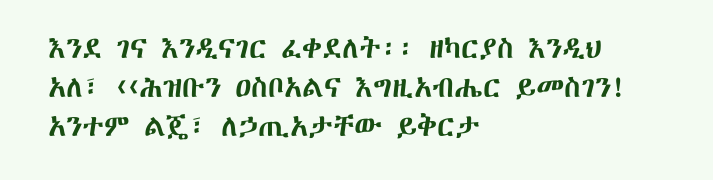እንደ ገና እንዲናገር ፈቀደለት፡፡ ዘካርያስ እንዲህ አለ፣ ‹‹ሕዝቡን ዐስቦአልና እግዚአብሔር ይመስገን! አንተም ልጄ፣ ለኃጢአታቸው ይቅርታ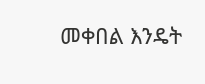መቀበል እንዴት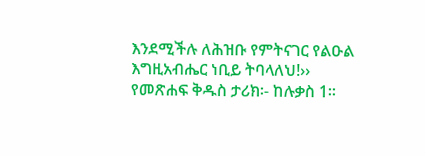እንደሚችሉ ለሕዝቡ የምትናገር የልዑል እግዚአብሔር ነቢይ ትባላለህ!››
የመጽሐፍ ቅዱስ ታሪክ፡- ከሉቃስ 1፡፡